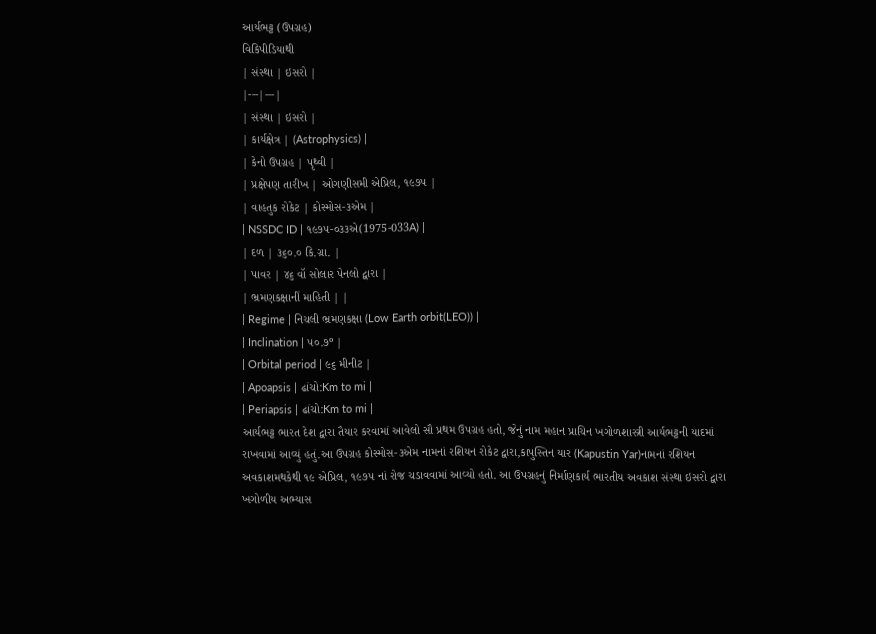આર્યભટ્ટ (ઉપગ્રહ)
વિકિપીડિયાથી
| સંસ્થા | ઇસરો |
|---|---|
| સંસ્થા | ઇસરો |
| કાર્યક્ષેત્ર | (Astrophysics) |
| કેનો ઉપગ્રહ | પૃથ્વી |
| પ્રક્ષેપણ તારીખ | ઓગણીસમી એપ્રિલ, ૧૯૭૫ |
| વાહતુક રોકેટ | કોસ્મોસ-૩એમ |
| NSSDC ID | ૧૯૭૫-૦૩૩એ(1975-033A) |
| દળ | ૩૬૦.૦ કિ.ગ્રા. |
| પાવર | ૪૬ વૉ સોલાર પેનલો દ્વારા |
| ભ્રમણકક્ષાનીં માહિતી | |
| Regime | નિચલી ભ્રમણકક્ષા (Low Earth orbit(LEO)) |
| Inclination | ૫૦.૭º |
| Orbital period | ૯૬ મીનીટ |
| Apoapsis | ઢાંચો:Km to mi |
| Periapsis | ઢાંચો:Km to mi |
આર્યભટ્ટ ભારત દેશ દ્વારા તૈયાર કરવામાં આવેલો સૌ પ્રથમ ઉપગ્રહ હતો, જેનું નામ મહાન પ્રાચિન ખગોળશાસ્ત્રી આર્યભટ્ટની યાદમાં રાખવામાં આવ્યું હતું.આ ઉપગ્રહ કોસ્મોસ-૩એમ નામનાં રશિયન રોકેટ દ્વારા,કાપુસ્તિન યાર (Kapustin Yar)નામનાં રશિયન અવકાશમથકેથી ૧૯ એપ્રિલ, ૧૯૭૫ નાં રોજ ચડાવવામાં આવ્યો હતો. આ ઉપગ્રહનું નિર્માણકાર્ય ભારતીય અવકાશ સંસ્થા ઇસરો દ્વારા ખગોળીય અભ્યાસ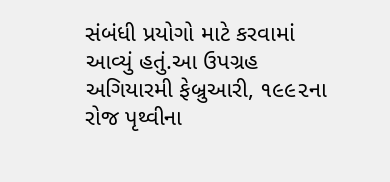સંબંધી પ્રયોગો માટે કરવામાં આવ્યું હતું.આ ઉપગ્રહ અગિયારમી ફેબ્રુઆરી, ૧૯૯૨ના રોજ પૃથ્વીના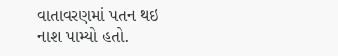વાતાવરણમાં પતન થઇ નાશ પામ્યો હતો.